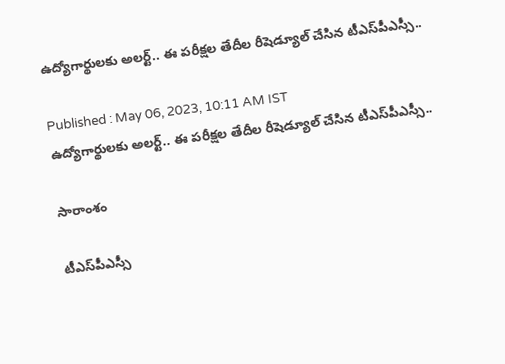ఉద్యోగార్థులకు అలర్ట్.. ఈ పరీక్షల తేదీల రీషెడ్యూల్ చేసిన టీఎస్‌పీఎస్సీ..

Published : May 06, 2023, 10:11 AM IST
ఉద్యోగార్థులకు అలర్ట్.. ఈ పరీక్షల తేదీల రీషెడ్యూల్ చేసిన టీఎస్‌పీఎస్సీ..

సారాంశం

టీఎస్‌పీఎస్సీ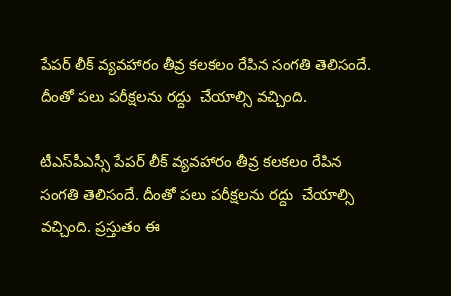పేపర్ లీక్ వ్యవహారం తీవ్ర కలకలం రేపిన సంగతి తెలిసందే. దీంతో పలు పరీక్షలను రద్దు  చేయాల్సి వచ్చింది.

టీఎస్‌పీఎస్సీ పేపర్ లీక్ వ్యవహారం తీవ్ర కలకలం రేపిన సంగతి తెలిసందే. దీంతో పలు పరీక్షలను రద్దు  చేయాల్సి వచ్చింది. ప్రస్తుతం ఈ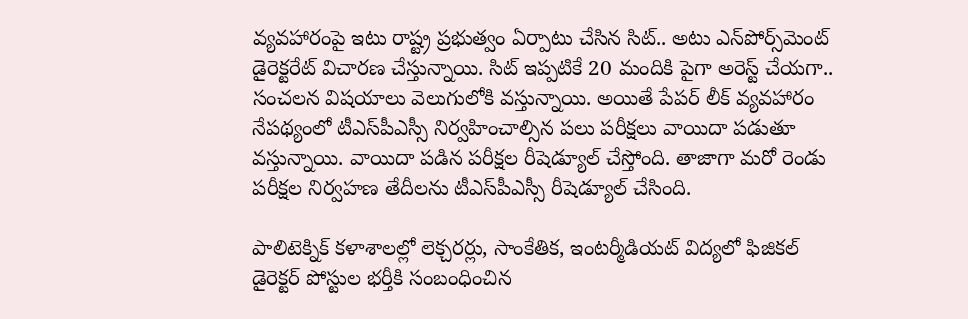వ్యవహారంపై ఇటు రాష్ట్ర ప్రభుత్వం ఏర్పాటు చేసిన సిట్.. అటు ఎన్‌పోర్స్‌మెంట్ డైరెక్టరేట్ విచారణ చేస్తున్నాయి. సిట్ ఇప్పటికే 20 మందికి పైగా అరెస్ట్ చేయగా.. సంచలన విషయాలు వెలుగులోకి వస్తున్నాయి. అయితే పేపర్ లీక్ వ్యవహారం నేపథ్యంలో టీఎస్‌పీఎస్సీ నిర్వహించాల్సిన పలు పరీక్షలు వాయిదా పడుతూ వస్తున్నాయి. వాయిదా పడిన పరీక్షల రీషెడ్యూల్ చేస్తోంది. తాజాగా మరో రెండు పరీక్షల నిర్వహణ తేదీలను టీఎస్‌పీఎస్సీ రీషెడ్యూల్ చేసింది.

పాలిటెక్నిక్‌ కళాశాలల్లో లెక్చరర్లు, సాంకేతిక, ఇంటర్మీడియట్‌ విద్యలో ఫిజికల్‌ డైరెక్టర్‌ పోస్టుల భర్తీకి సంబంధించిన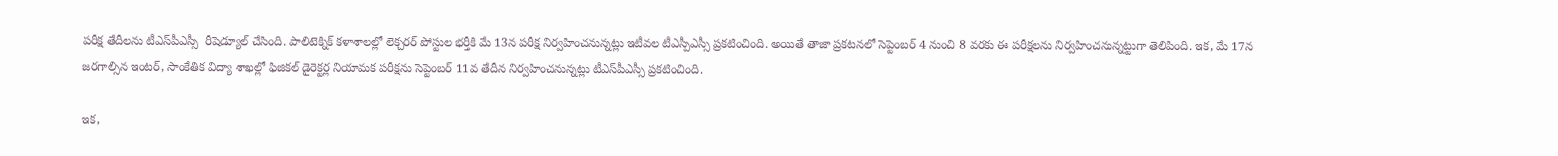పరీక్ష తేదీలను టీఎస్‌పీఎస్సీ  రీషెడ్యూల్ చేసింది. పాలిటెక్నిక్‌ కళాశాలల్లో లెక్చరర్ పోస్టుల భర్తీకి మే 13న పరీక్ష నిర్వహించనున్నట్లు ఇటీవల టీఎస్పీఎస్సీ ప్రకటించింది. అయితే తాజా ప్రకటనలో సెప్టెంబర్ 4 నుంచి 8 వరకు ఈ పరీక్షలను నిర్వహించనున్నట్టుగా తెలిపింది. ఇక, మే 17న జరగాల్సిన ఇంటర్, సాంకేతిక విద్యా శాఖల్లో ఫిజికల్ డైరెక్టర్ల నియామక పరీక్షను సెప్టెంబర్ 11వ తేదీన నిర్వహించనున్నట్లు టీఎస్‌పీఎస్సీ ప్రకటించింది.

ఇక,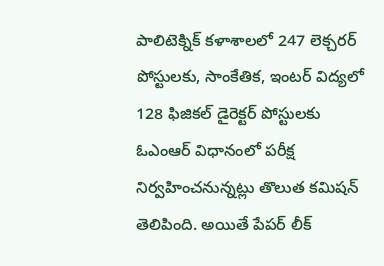పాలిటెక్నిక్‌ కళాశాలలో 247 లెక్చరర్‌ పోస్టులకు, సాంకేతిక, ఇంటర్‌ విద్యలో 128 ఫిజికల్‌ డైరెక్టర్‌ పోస్టులకు ఓఎంఆర్‌ విధానంలో పరీక్ష నిర్వహించనున్నట్లు తొలుత కమిషన్‌ తెలిపింది. అయితే పేపర్ లీక్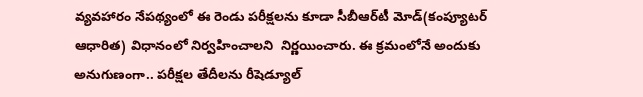వ్యవహారం నేపథ్యంలో ఈ రెండు పరీక్షలను కూడా సీబీఆర్‌టీ మోడ్(కంప్యూటర్ ఆధారిత) విధానంలో నిర్వహించాలని  నిర్ణయించారు. ఈ క్రమంలోనే అందుకు అనుగుణంగా.. పరీక్షల తేదీలను రీషెడ్యూల్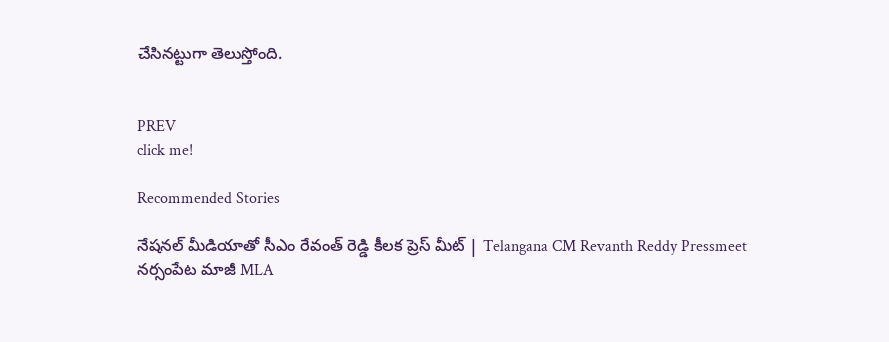చేసినట్టుగా తెలుస్తోంది.


PREV
click me!

Recommended Stories

నేషనల్ మీడియాతో సీఎం రేవంత్ రెడ్డి కీలక ప్రెస్ మీట్ | Telangana CM Revanth Reddy Pressmeet
నర్సంపేట మాజీ MLA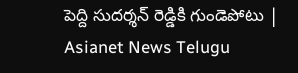పెద్ది సుదర్శన్ రెడ్డికి గుండెపోటు | Asianet News Telugu